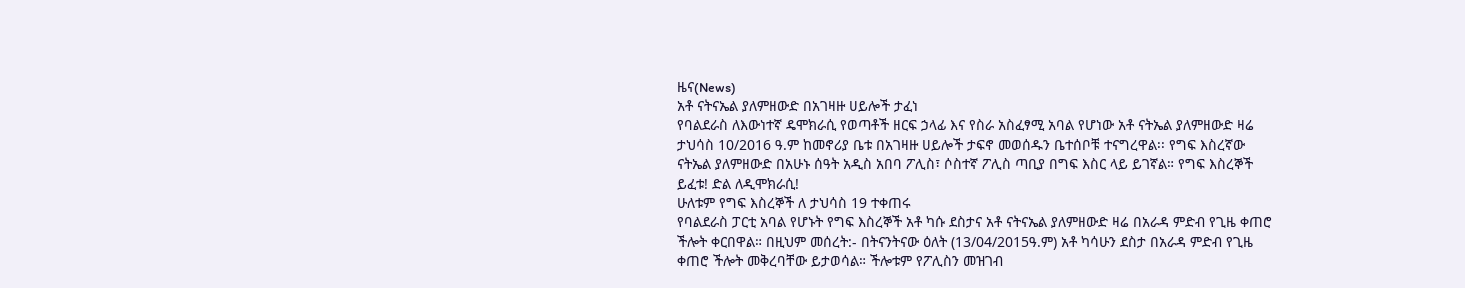ዜና(News)
አቶ ናትናኤል ያለምዘውድ በአገዛዙ ሀይሎች ታፈነ
የባልደራስ ለእውነተኛ ዴሞክራሲ የወጣቶች ዘርፍ ኃላፊ እና የስራ አስፈፃሚ አባል የሆነው አቶ ናትኤል ያለምዘውድ ዛሬ ታህሳስ 10/2016 ዓ.ም ከመኖሪያ ቤቱ በአገዛዙ ሀይሎች ታፍኖ መወሰዱን ቤተሰቦቹ ተናግረዋል፡፡ የግፍ እስረኛው ናትኤል ያለምዘውድ በአሁኑ ሰዓት አዲስ አበባ ፖሊስ፣ ሶስተኛ ፖሊስ ጣቢያ በግፍ እስር ላይ ይገኛል። የግፍ እስረኞች ይፈቱ! ድል ለዲሞክራሲ!
ሁለቱም የግፍ እስረኞች ለ ታህሳስ 19 ተቀጠሩ
የባልደራስ ፓርቲ አባል የሆኑት የግፍ እስረኞች አቶ ካሱ ደስታና አቶ ናትናኤል ያለምዘውድ ዛሬ በአራዳ ምድብ የጊዜ ቀጠሮ ችሎት ቀርበዋል። በዚህም መሰረት:- በትናንትናው ዕለት (13/04/2015ዓ.ም) አቶ ካሳሁን ደስታ በአራዳ ምድብ የጊዜ ቀጠሮ ችሎት መቅረባቸው ይታወሳል። ችሎቱም የፖሊስን መዝገብ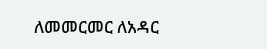ለመመርመር ለአዳር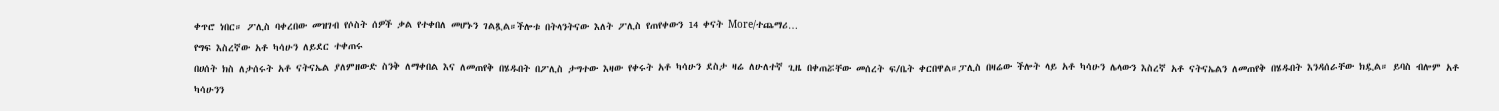ቀጥሮ ነበር። ፖሊስ ባቀረበው መዝገብ የሶስት ሰዎች ቃል የተቀበለ መሆኑን ገልጿል።ችሎቱ በትላንትናው እለት ፖሊስ የጠየቀውን 14 ቀናት More/ተጨማሪ…
የግፍ እስረኛው አቶ ካሳሁን ለይደር ተቀጠሩ
በሀሰት ክስ ለታሰሩት አቶ ናትናኤል ያለምዘውድ ስንቅ ለማቀበል እና ለመጠየቅ በሄዱበት በፖሊስ ታግተው እዛው የቀሩት አቶ ካሳሁን ደስታ ዛሬ ለሁለተኛ ጊዜ በቀጠሯቸው መሰረት ፍ/ቤት ቀርበዋል።ፓሊስ በዛሬው ችሎት ላይ አቶ ካሳሁን ሌላውን እስረኛ አቶ ናትናኤልን ለመጠየቅ በሄዱበት እንዳሰራቸው ክዷል። ይባስ ብሎም አቶ ካሳሁንን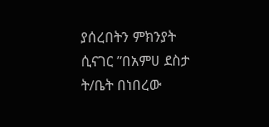ያሰረበትን ምክንያት ሲናገር ”በአምሀ ደስታ ት/ቤት በነበረው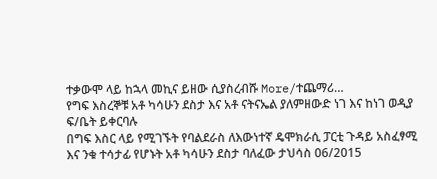ተቃውሞ ላይ ከኋላ መኪና ይዘው ሲያስረብሹ More/ተጨማሪ…
የግፍ እስረኞቹ አቶ ካሳሁን ደስታ እና አቶ ናትናኤል ያለምዘውድ ነገ እና ከነገ ወዲያ ፍ/ቤት ይቀርባሉ
በግፍ እስር ላይ የሚገኙት የባልደራስ ለእውነተኛ ዴሞክራሲ ፓርቲ ጉዳይ አስፈፃሚ እና ንቁ ተሳታፊ የሆኑት አቶ ካሳሁን ደስታ ባለፈው ታህሳስ 06/2015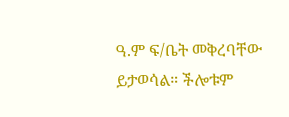ዓ.ም ፍ/ቤት መቅረባቸው ይታወሳል። ችሎቱም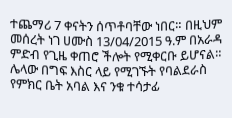ተጨማሪ 7 ቀናትን ሰጥቶባቸው ነበር። በዚህም መሰረት ነገ ሀሙስ 13/04/2015 ዓ.ም በአራዳ ምድብ የጊዜ ቀጠሮ ችሎት የሚቀርቡ ይሆናል። ሌላው በግፍ እስር ላይ የሚገኙት የባልደራስ የምክር ቤት አባል እና ንቁ ተሳታፊ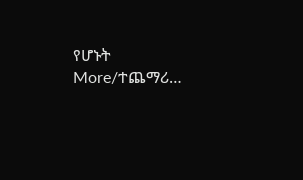የሆኑት More/ተጨማሪ…